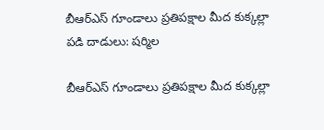బీఆర్ఎస్ గూండాలు ప్రతిపక్షాల మీద కుక్కల్లా పడి దాడులు: షర్మిల

బీఆర్ఎస్ గూండాలు ప్రతిపక్షాల మీద కుక్కల్లా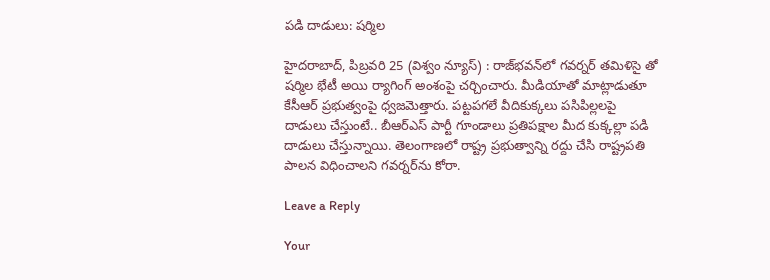పడి దాడులు: షర్మిల

హైదరాబాద్, పిబ్రవరి 25 (విశ్వం న్యూస్) : రాజ్‌భవన్‌లో గవర్నర్ తమిళిసై తో షర్మిల భేటీ అయి ర్యాగింగ్ అంశంపై చర్చించారు. మీడియాతో మాట్లాడుతూ కేసీఆర్ ప్రభుత్వంపై ధ్వజమెత్తారు. పట్టపగలే వీదికుక్కలు పసిపిల్లలపై దాడులు చేస్తుంటే.. బీఆర్ఎస్ పార్టీ గూండాలు ప్రతిపక్షాల మీద కుక్కల్లా పడి దాడులు చేస్తున్నాయి. తెలంగాణలో రాష్ట్ర ప్రభుత్వాన్ని రద్దు చేసి రాష్ట్రపతి పాలన విధించాలని గవర్నర్‌ను కోరా.

Leave a Reply

Your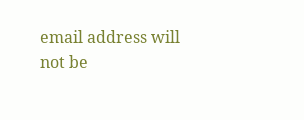email address will not be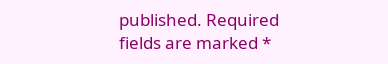published. Required fields are marked *